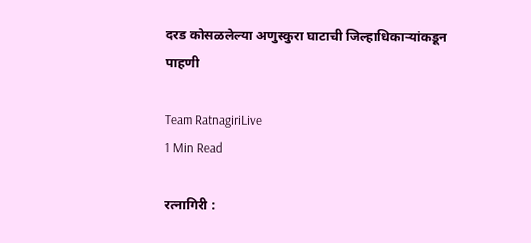दरड कोसळलेल्या अणुस्कुरा घाटाची जिल्हाधिकाऱ्यांकडून पाहणी

Team RatnagiriLive
1 Min Read

रत्नागिरी :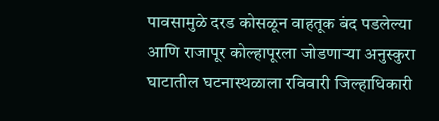पावसामुळे दरड कोसळून वाहतूक बंद पडलेल्या आणि राजापूर कोल्हापूरला जोडणाऱ्या अनुस्कुरा घाटातील घटनास्थळाला रविवारी जिल्हाधिकारी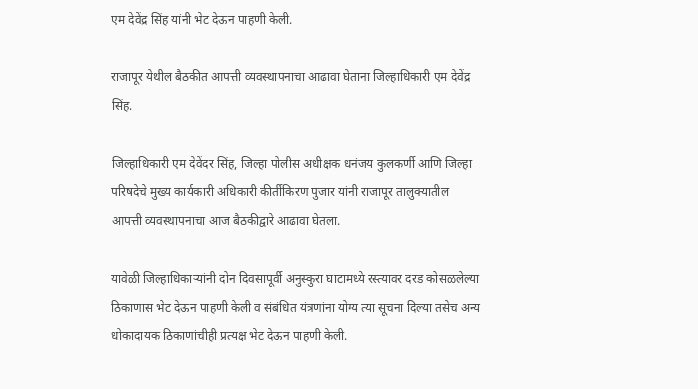एम देवेंद्र सिंह यांनी भेट देऊन पाहणी केली.

राजापूर येथील बैठकीत आपत्ती व्यवस्थापनाचा आढावा घेताना जिल्हाधिकारी एम देवेंद्र सिंह.

जिल्हाधिकारी एम देवेंदर सिंह, जिल्हा पोलीस अधीक्षक धनंजय कुलकर्णी आणि जिल्हा परिषदेचे मुख्य कार्यकारी अधिकारी कीर्तीकिरण पुजार यांनी राजापूर तालुक्यातील आपत्ती व्यवस्थापनाचा आज बैठकीद्वारे आढावा घेतला.

यावेळी जिल्हाधिकाऱ्यांनी दोन दिवसापूर्वी अनुस्कुरा घाटामध्ये रस्त्यावर दरड कोसळलेल्या ठिकाणास भेट देऊन पाहणी केली व संबंधित यंत्रणांना योग्य त्या सूचना दिल्या तसेच अन्य धोकादायक ठिकाणांचीही प्रत्यक्ष भेट देऊन पाहणी केली.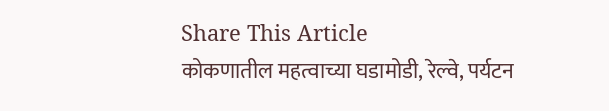Share This Article
कोकणातील महत्वाच्या घडामोडी, रेल्वे, पर्यटन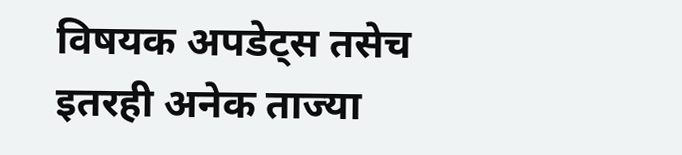विषयक अपडेट्स तसेच इतरही अनेक ताज्या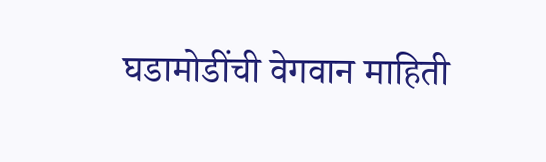घडामोडींची वेगवान माहिती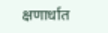क्षणार्धात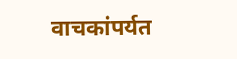वाचकांपर्यत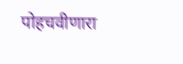पोहचवीणारा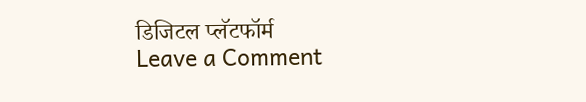डिजिटल प्लॅटफॉर्म
Leave a Comment